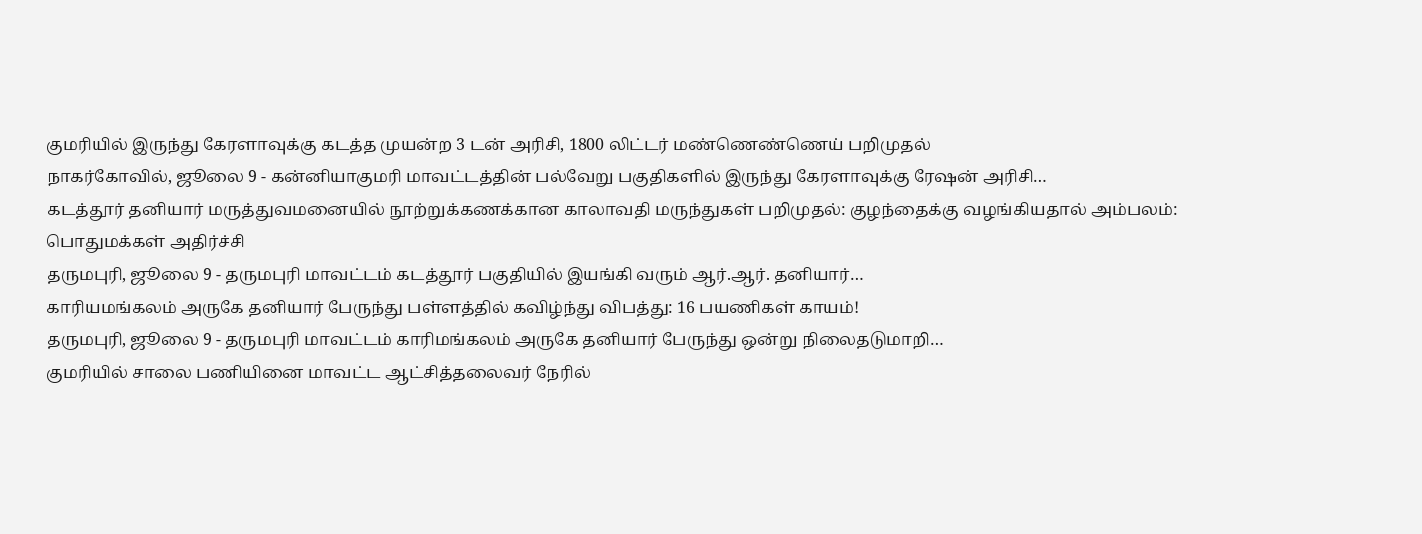குமரியில் இருந்து கேரளாவுக்கு கடத்த முயன்ற 3 டன் அரிசி, 1800 லிட்டர் மண்ணெண்ணெய் பறிமுதல்
நாகர்கோவில், ஜூலை 9 - கன்னியாகுமரி மாவட்டத்தின் பல்வேறு பகுதிகளில் இருந்து கேரளாவுக்கு ரேஷன் அரிசி…
கடத்தூர் தனியார் மருத்துவமனையில் நூற்றுக்கணக்கான காலாவதி மருந்துகள் பறிமுதல்: குழந்தைக்கு வழங்கியதால் அம்பலம்: பொதுமக்கள் அதிர்ச்சி
தருமபுரி, ஜூலை 9 - தருமபுரி மாவட்டம் கடத்தூர் பகுதியில் இயங்கி வரும் ஆர்.ஆர். தனியார்…
காரியமங்கலம் அருகே தனியார் பேருந்து பள்ளத்தில் கவிழ்ந்து விபத்து: 16 பயணிகள் காயம்!
தருமபுரி, ஜூலை 9 - தருமபுரி மாவட்டம் காரிமங்கலம் அருகே தனியார் பேருந்து ஒன்று நிலைதடுமாறி…
குமரியில் சாலை பணியினை மாவட்ட ஆட்சித்தலைவர் நேரில்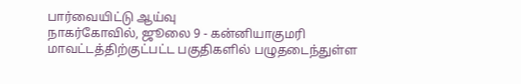பார்வையிட்டு ஆய்வு
நாகர்கோவில், ஜூலை 9 - கன்னியாகுமரி மாவட்டத்திற்குட்பட்ட பகுதிகளில் பழுதடைந்துள்ள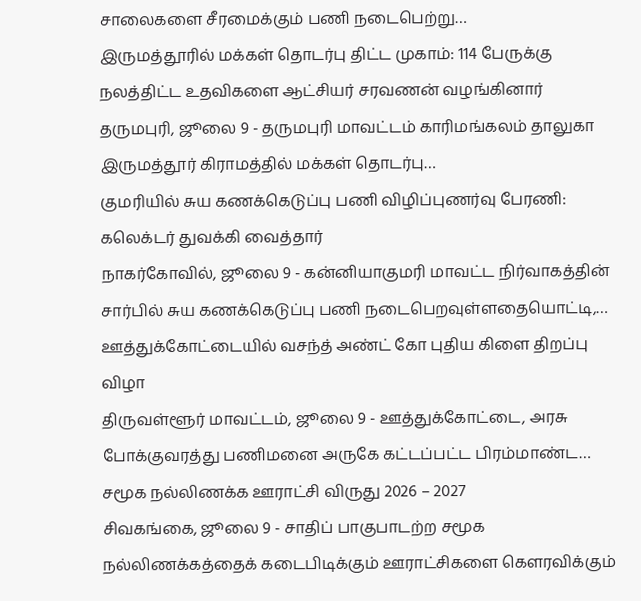சாலைகளை சீரமைக்கும் பணி நடைபெற்று…
இருமத்தூரில் மக்கள் தொடர்பு திட்ட முகாம்: 114 பேருக்கு நலத்திட்ட உதவிகளை ஆட்சியர் சரவணன் வழங்கினார்
தருமபுரி, ஜூலை 9 - தருமபுரி மாவட்டம் காரிமங்கலம் தாலுகா இருமத்தூர் கிராமத்தில் மக்கள் தொடர்பு…
குமரியில் சுய கணக்கெடுப்பு பணி விழிப்புணர்வு பேரணி: கலெக்டர் துவக்கி வைத்தார்
நாகர்கோவில், ஜூலை 9 - கன்னியாகுமரி மாவட்ட நிர்வாகத்தின் சார்பில் சுய கணக்கெடுப்பு பணி நடைபெறவுள்ளதையொட்டி,…
ஊத்துக்கோட்டையில் வசந்த் அண்ட் கோ புதிய கிளை திறப்பு விழா
திருவள்ளூர் மாவட்டம், ஜூலை 9 - ஊத்துக்கோட்டை, அரசு போக்குவரத்து பணிமனை அருகே கட்டப்பட்ட பிரம்மாண்ட…
சமூக நல்லிணக்க ஊராட்சி விருது 2026 – 2027
சிவகங்கை, ஜூலை 9 - சாதிப் பாகுபாடற்ற சமூக நல்லிணக்கத்தைக் கடைபிடிக்கும் ஊராட்சிகளை கௌரவிக்கும்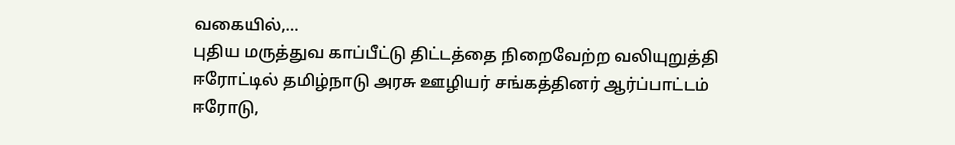வகையில்,…
புதிய மருத்துவ காப்பீட்டு திட்டத்தை நிறைவேற்ற வலியுறுத்தி ஈரோட்டில் தமிழ்நாடு அரசு ஊழியர் சங்கத்தினர் ஆர்ப்பாட்டம்
ஈரோடு,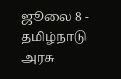ஜூலை 8 - தமிழ்நாடு அரசு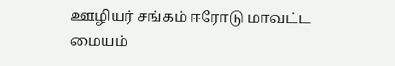ஊழியர் சங்கம் ஈரோடு மாவட்ட மையம்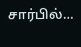சார்பில்…